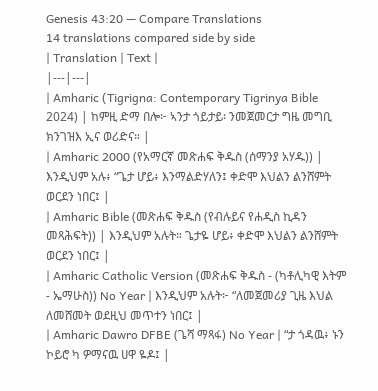Genesis 43:20 — Compare Translations
14 translations compared side by side
| Translation | Text |
|---|---|
| Amharic (Tigrigna: Contemporary Tigrinya Bible 2024) | ከምዚ ድማ በሎ፦ ኣንታ ጎይታይ፡ ንመጀመርታ ግዜ መግቢ ክንገዝእ ኢና ወሪድና። |
| Amharic 2000 (የአማርኛ መጽሐፍ ቅዱስ (ሰማንያ አሃዱ)) | እንዲህም አሉ፥ “ጌታ ሆይ፥ እንማልድሃለን፤ ቀድሞ እህልን ልንሸምት ወርደን ነበር፤ |
| Amharic Bible (መጽሐፍ ቅዱስ (የብሉይና የሐዲስ ኪዳን መጻሕፍት)) | እንዲህም አሉት። ጌታዬ ሆይ፥ ቀድሞ እህልን ልንሸምት ወርደን ነበር፤ |
| Amharic Catholic Version (መጽሐፍ ቅዱስ - (ካቶሊካዊ እትም - ኤማሁስ)) No Year | እንዲህም አሉት፦ “ለመጀመሪያ ጊዜ እህል ለመሸመት ወደዚህ መጥተን ነበር፤ |
| Amharic Dawro DFBE (ጌሻ ማጻፋ) No Year | “ታ ጎዳዉ፥ ኑን ኮይሮ ካ ዎማናዉ ሀዋ ዬዶ፤ |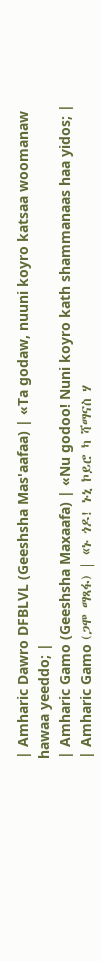| Amharic Dawro DFBLVL (Geeshsha Mas'aafaa) | «Ta godaw, nuuni koyro katsaa woomanaw hawaa yeeddo; |
| Amharic Gamo (Geeshsha Maxaafa) | «Nu godoo! Nuni koyro kath shammanaas haa yidos; |
| Amharic Gamo (ጋሞ ማጻፋ) | «ኑ ጎዶ! ኑኒ ኮይሮ ካ ሻማናስ ሃ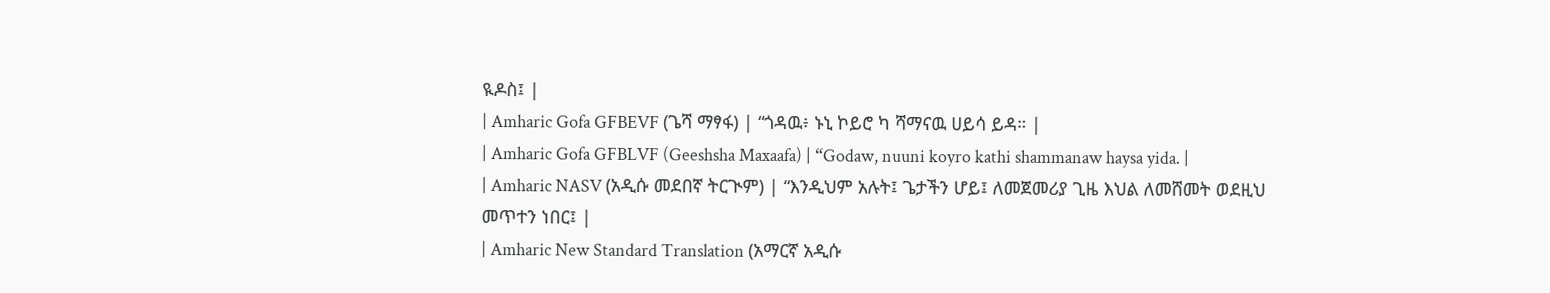ዪዶስ፤ |
| Amharic Gofa GFBEVF (ጌሻ ማፃፋ) | “ጎዳዉ፥ ኑኒ ኮይሮ ካ ሻማናዉ ሀይሳ ይዳ። |
| Amharic Gofa GFBLVF (Geeshsha Maxaafa) | “Godaw, nuuni koyro kathi shammanaw haysa yida. |
| Amharic NASV (አዲሱ መደበኛ ትርጒም) | “እንዲህም አሉት፤ ጌታችን ሆይ፤ ለመጀመሪያ ጊዜ እህል ለመሸመት ወደዚህ መጥተን ነበር፤ |
| Amharic New Standard Translation (አማርኛ አዲሱ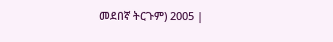መደበኛ ትርጉም) 2005 |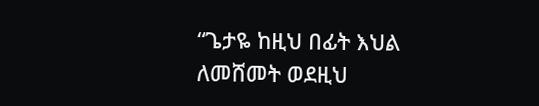“ጌታዬ ከዚህ በፊት እህል ለመሸመት ወደዚህ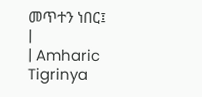መጥተን ነበር፤ |
| Amharic Tigrinya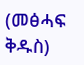(መፅሓፍ ቅዱስ)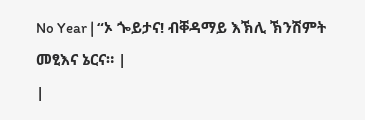No Year | “ኦ ጐይታና! ብቐዳማይ እኽሊ ኽንሽምት መፂእና ኔርና። |
|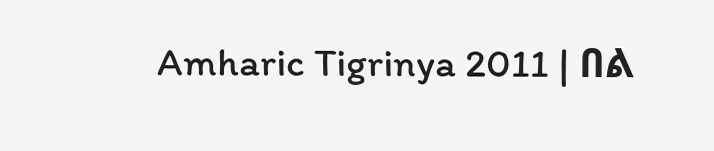Amharic Tigrinya 2011 | በል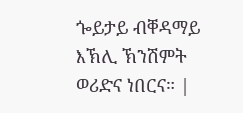ጐይታይ ብቐዳማይ እኽሊ ኽንሽምት ወሪድና ነበርና። |